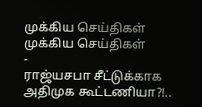முக்கிய செய்திகள்
முக்கிய செய்திகள்
-
ராஜ்யசபா சீட்டுக்காக அதிமுக கூட்டணியா?!..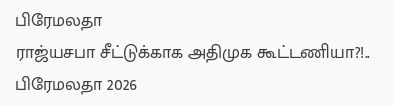பிரேமலதா
ராஜ்யசபா சீட்டுக்காக அதிமுக கூட்டணியா?!.. பிரேமலதா 2026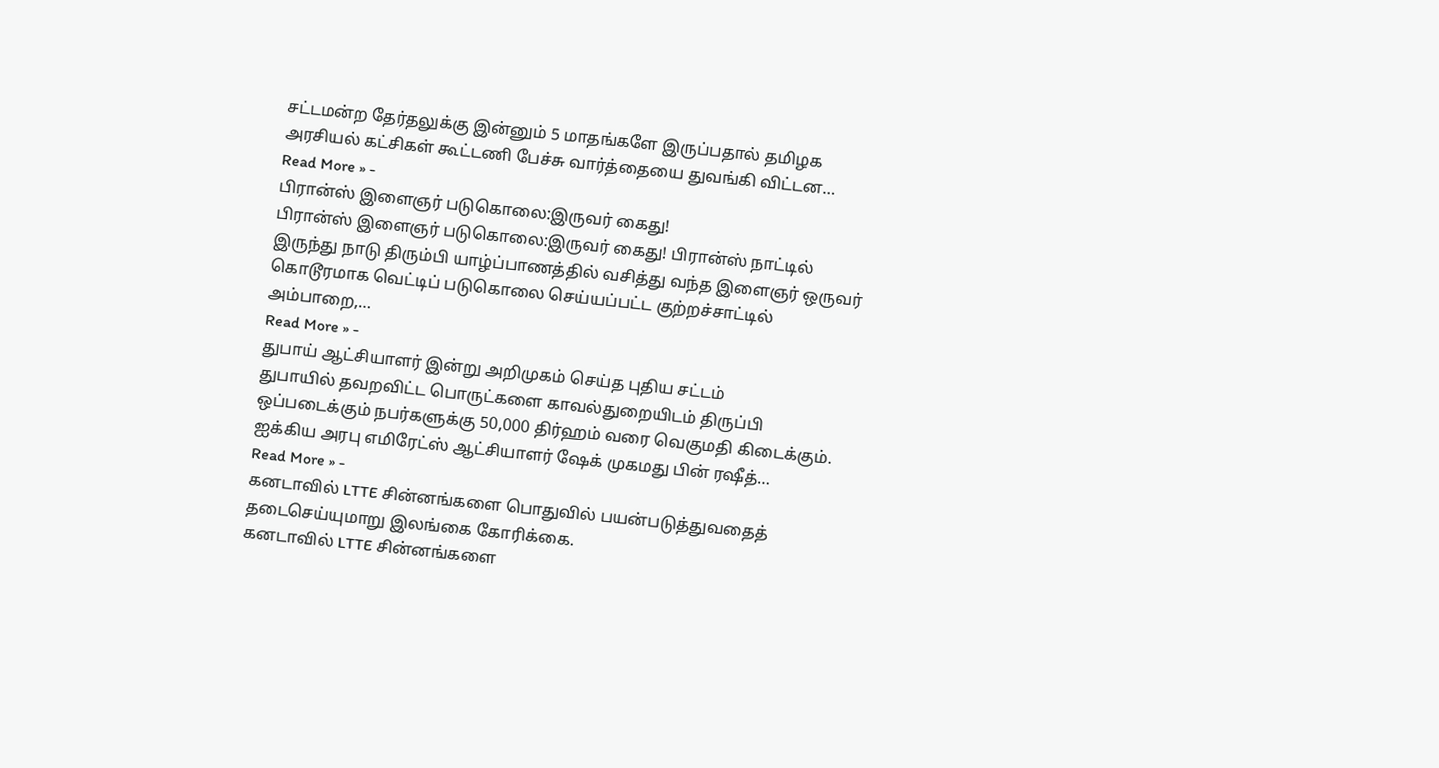சட்டமன்ற தேர்தலுக்கு இன்னும் 5 மாதங்களே இருப்பதால் தமிழக அரசியல் கட்சிகள் கூட்டணி பேச்சு வார்த்தையை துவங்கி விட்டன…
Read More » -
பிரான்ஸ் இளைஞர் படுகொலை:இருவர் கைது!
பிரான்ஸ் இளைஞர் படுகொலை:இருவர் கைது! பிரான்ஸ் நாட்டில் இருந்து நாடு திரும்பி யாழ்ப்பாணத்தில் வசித்து வந்த இளைஞர் ஒருவர் கொடூரமாக வெட்டிப் படுகொலை செய்யப்பட்ட குற்றச்சாட்டில் அம்பாறை,…
Read More » -
துபாய் ஆட்சியாளர் இன்று அறிமுகம் செய்த புதிய சட்டம்
துபாயில் தவறவிட்ட பொருட்களை காவல்துறையிடம் திருப்பி ஒப்படைக்கும் நபர்களுக்கு 50,000 திர்ஹம் வரை வெகுமதி கிடைக்கும். ஐக்கிய அரபு எமிரேட்ஸ் ஆட்சியாளர் ஷேக் முகமது பின் ரஷீத்…
Read More » -
கனடாவில் LTTE சின்னங்களை பொதுவில் பயன்படுத்துவதைத் தடைசெய்யுமாறு இலங்கை கோரிக்கை.
கனடாவில் LTTE சின்னங்களை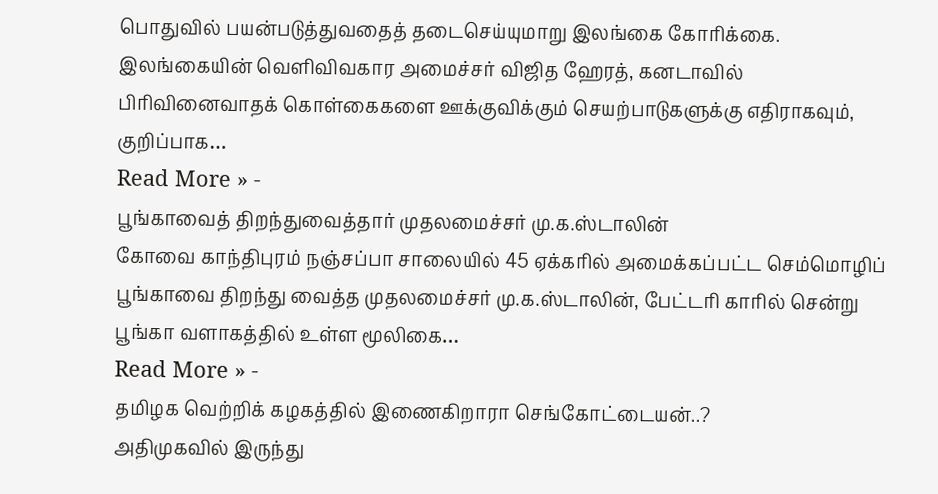பொதுவில் பயன்படுத்துவதைத் தடைசெய்யுமாறு இலங்கை கோரிக்கை. இலங்கையின் வெளிவிவகார அமைச்சர் விஜித ஹேரத், கனடாவில் பிரிவினைவாதக் கொள்கைகளை ஊக்குவிக்கும் செயற்பாடுகளுக்கு எதிராகவும், குறிப்பாக…
Read More » -
பூங்காவைத் திறந்துவைத்தார் முதலமைச்சர் மு.க.ஸ்டாலின்
கோவை காந்திபுரம் நஞ்சப்பா சாலையில் 45 ஏக்கரில் அமைக்கப்பட்ட செம்மொழிப் பூங்காவை திறந்து வைத்த முதலமைச்சர் மு.க.ஸ்டாலின், பேட்டரி காரில் சென்று பூங்கா வளாகத்தில் உள்ள மூலிகை…
Read More » -
தமிழக வெற்றிக் கழகத்தில் இணைகிறாரா செங்கோட்டையன்..?
அதிமுகவில் இருந்து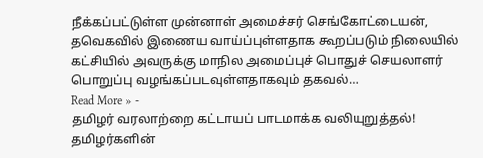நீக்கப்பட்டுள்ள முன்னாள் அமைச்சர் செங்கோட்டையன், தவெகவில் இணைய வாய்ப்புள்ளதாக கூறப்படும் நிலையில் கட்சியில் அவருக்கு மாநில அமைப்புச் பொதுச் செயலாளர் பொறுப்பு வழங்கப்படவுள்ளதாகவும் தகவல்…
Read More » -
தமிழர் வரலாற்றை கட்டாயப் பாடமாக்க வலியுறுத்தல்!
தமிழர்களின்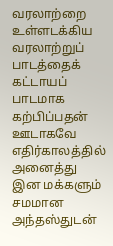வரலாற்றை உள்ளடக்கிய வரலாற்றுப் பாடத்தைக் கட்டாயப் பாடமாக கற்பிப்பதன் ஊடாகவே எதிர்காலத்தில் அனைத்து இன மக்களும் சமமான அந்தஸ்துடன்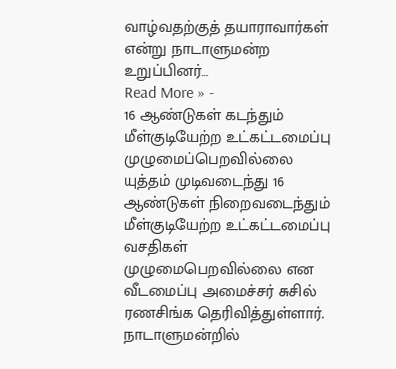வாழ்வதற்குத் தயாராவார்கள் என்று நாடாளுமன்ற உறுப்பினர்…
Read More » -
16 ஆண்டுகள் கடந்தும் மீள்குடியேற்ற உட்கட்டமைப்பு முழுமைப்பெறவில்லை
யுத்தம் முடிவடைந்து 16 ஆண்டுகள் நிறைவடைந்தும் மீள்குடியேற்ற உட்கட்டமைப்பு வசதிகள் முழுமைபெறவில்லை என வீடமைப்பு அமைச்சர் சுசில் ரணசிங்க தெரிவித்துள்ளார். நாடாளுமன்றில்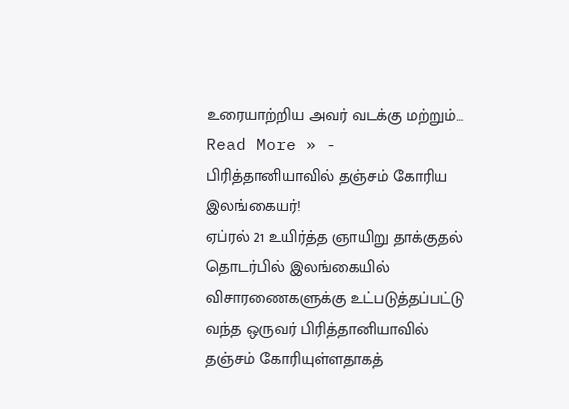உரையாற்றிய அவர் வடக்கு மற்றும்…
Read More » -
பிரித்தானியாவில் தஞ்சம் கோரிய இலங்கையர்!
ஏப்ரல் 21 உயிர்த்த ஞாயிறு தாக்குதல் தொடர்பில் இலங்கையில் விசாரணைகளுக்கு உட்படுத்தப்பட்டு வந்த ஒருவர் பிரித்தானியாவில் தஞ்சம் கோரியுள்ளதாகத்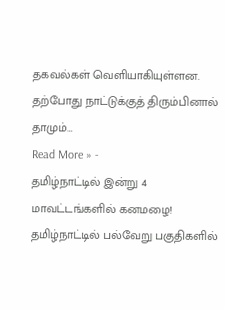தகவல்கள் வெளியாகியுள்ளன. தற்போது நாட்டுக்குத் திரும்பினால் தாமும்…
Read More » -
தமிழ்நாட்டில் இன்று 4 மாவட்டங்களில் கனமழை!
தமிழ்நாட்டில் பல்வேறு பகுதிகளில்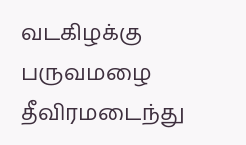வடகிழக்கு பருவமழை தீவிரமடைந்து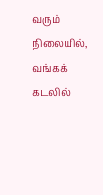வரும் நிலையில், வங்கக் கடலில்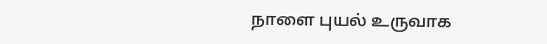நாளை புயல் உருவாக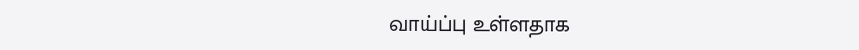வாய்ப்பு உள்ளதாக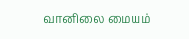வானிலை மையம்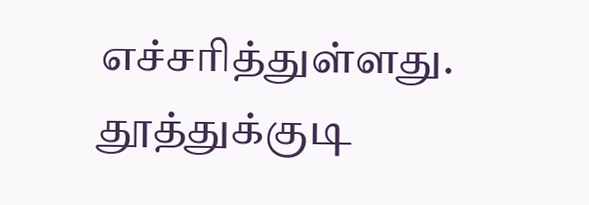எச்சரித்துள்ளது. தூத்துக்குடி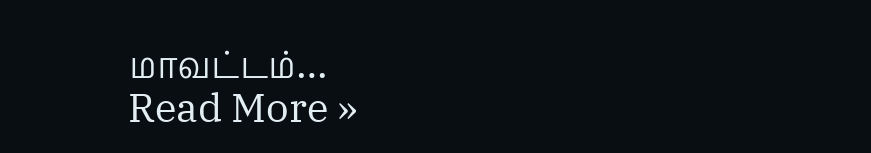மாவட்டம்…
Read More »